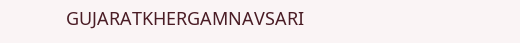GUJARATKHERGAMNAVSARI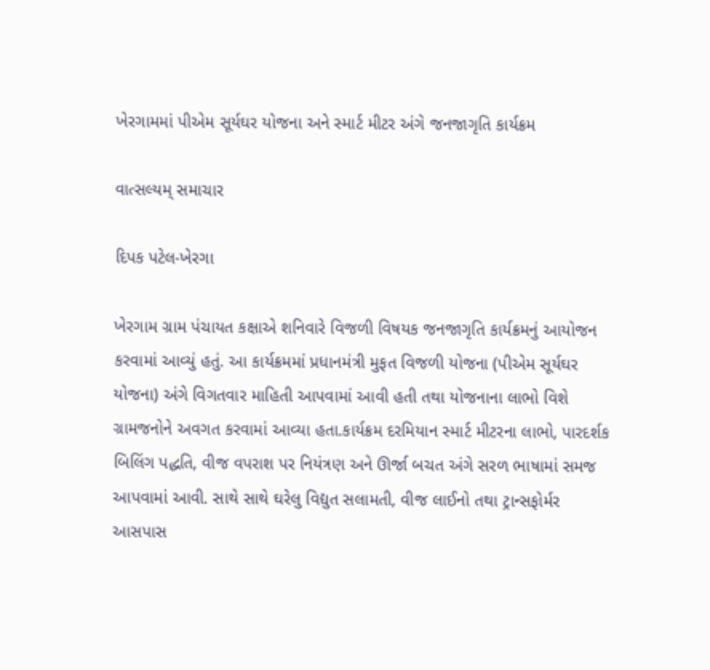ખેરગામમાં પીએમ સૂર્યઘર યોજના અને સ્માર્ટ મીટર અંગે જનજાગૃતિ કાર્યક્રમ

વાત્સલ્યમ્ સમાચાર

દિપક પટેલ-ખેરગા

ખેરગામ ગ્રામ પંચાયત કક્ષાએ શનિવારે વિજળી વિષયક જનજાગૃતિ કાર્યક્રમનું આયોજન કરવામાં આવ્યું હતું. આ કાર્યક્રમમાં પ્રધાનમંત્રી મુફત વિજળી યોજના (પીએમ સૂર્યઘર યોજના) અંગે વિગતવાર માહિતી આપવામાં આવી હતી તથા યોજનાના લાભો વિશે ગ્રામજનોને અવગત કરવામાં આવ્યા હતા.કાર્યક્રમ દરમિયાન સ્માર્ટ મીટરના લાભો, પારદર્શક બિલિંગ પદ્ધતિ, વીજ વપરાશ પર નિયંત્રણ અને ઊર્જા બચત અંગે સરળ ભાષામાં સમજ આપવામાં આવી. સાથે સાથે ઘરેલુ વિદ્યુત સલામતી, વીજ લાઈનો તથા ટ્રાન્સફોર્મર આસપાસ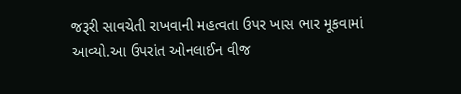જરૂરી સાવચેતી રાખવાની મહત્વતા ઉપર ખાસ ભાર મૂકવામાં આવ્યો.આ ઉપરાંત ઓનલાઈન વીજ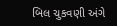બિલ ચુકવણી અંગે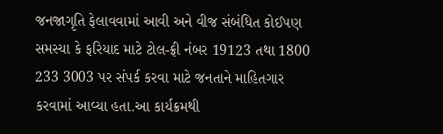જનજાગૃતિ ફેલાવવામાં આવી અને વીજ સંબંધિત કોઈપણ સમસ્યા કે ફરિયાદ માટે ટોલ-ફ્રી નંબર 19123 તથા 1800 233 3003 પર સંપર્ક કરવા માટે જનતાને માહિતગાર કરવામાં આવ્યા હતા.આ કાર્યક્રમથી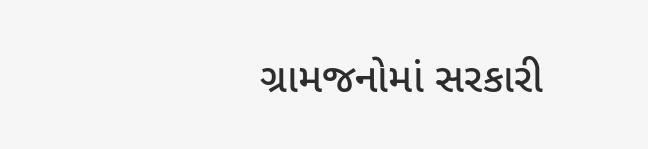ગ્રામજનોમાં સરકારી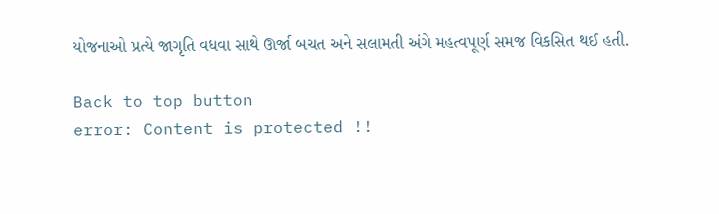યોજનાઓ પ્રત્યે જાગૃતિ વધવા સાથે ઊર્જા બચત અને સલામતી અંગે મહત્વપૂર્ણ સમજ વિકસિત થઈ હતી.

Back to top button
error: Content is protected !!